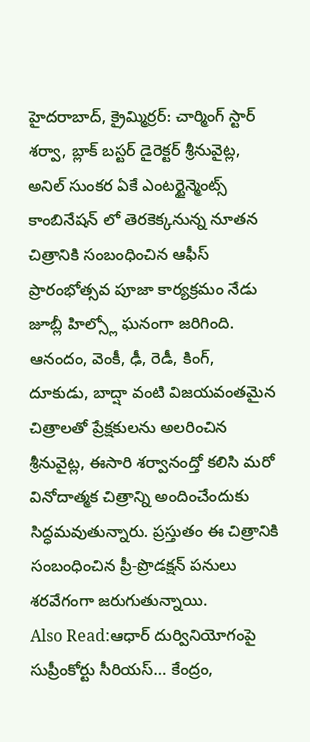హైదరాబాద్, క్రైమ్మిర్రర్: చార్మింగ్ స్టార్ శర్వా, బ్లాక్ బస్టర్ డైరెక్టర్ శ్రీనువైట్ల, అనిల్ సుంకర ఏకే ఎంటర్టైన్మెంట్స్ కాంబినేషన్ లో తెరకెక్కనున్న నూతన చిత్రానికి సంబంధించిన ఆఫీస్ ప్రారంభోత్సవ పూజా కార్యక్రమం నేడు జూబ్లీ హిల్స్లో ఘనంగా జరిగింది. ఆనందం, వెంకీ, ఢీ, రెడీ, కింగ్, దూకుడు, బాద్షా వంటి విజయవంతమైన చిత్రాలతో ప్రేక్షకులను అలరించిన శ్రీనువైట్ల, ఈసారి శర్వానంద్తో కలిసి మరో వినోదాత్మక చిత్రాన్ని అందించేందుకు సిద్ధమవుతున్నారు. ప్రస్తుతం ఈ చిత్రానికి సంబంధించిన ప్రీ-ప్రొడక్షన్ పనులు శరవేగంగా జరుగుతున్నాయి.
Also Read:ఆధార్ దుర్వినియోగంపై సుప్రీంకోర్టు సీరియస్… కేంద్రం,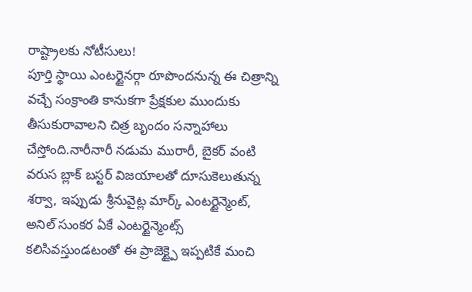రాష్ట్రాలకు నోటీసులు!
పూర్తి స్థాయి ఎంటర్టైనర్గా రూపొందనున్న ఈ చిత్రాన్ని వచ్చే సంక్రాంతి కానుకగా ప్రేక్షకుల ముందుకు తీసుకురావాలని చిత్ర బృందం సన్నాహాలు చేస్తోంది.నారీనారీ నడుమ మురారీ, బైకర్ వంటి వరుస బ్లాక్ బస్టర్ విజయాలతో దూసుకెలుతున్న శర్వా, ఇప్పుడు శ్రీనువైట్ల మార్క్ ఎంటర్టైన్మెంట్, అనిల్ సుంకర ఏకే ఎంటర్టైన్మెంట్స్ కలిసివస్తుండటంతో ఈ ప్రాజెక్ట్పై ఇప్పటికే మంచి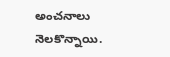అంచనాలు నెలకొన్నాయి.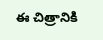ఈ చిత్రానికి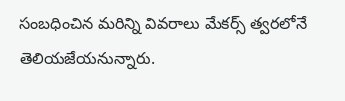సంబధించిన మరిన్ని వివరాలు మేకర్స్ త్వరలోనే తెలియజేయనున్నారు.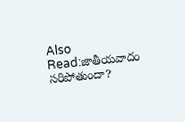Also Read:జాతీయవాదం సరిపోతుందా?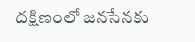దక్షిణంలో జనసేనకు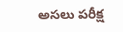అసలు పరీక్ష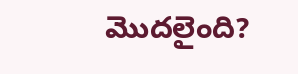మొదలైంది?